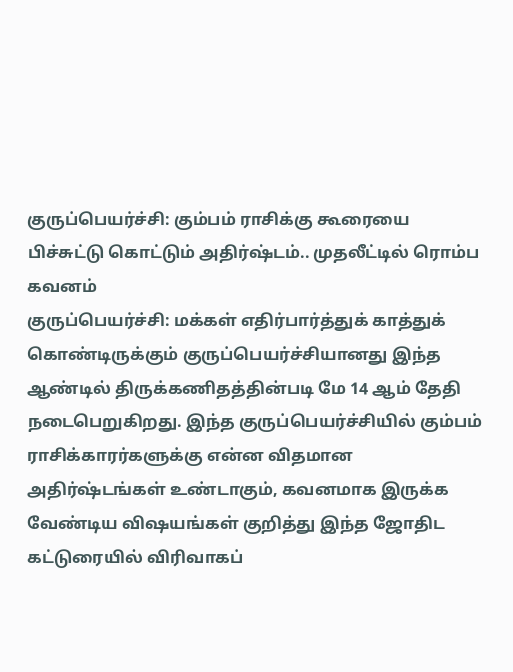குருப்பெயர்ச்சி: கும்பம் ராசிக்கு கூரையை பிச்சுட்டு கொட்டும் அதிர்ஷ்டம்.. முதலீட்டில் ரொம்ப கவனம்
குருப்பெயர்ச்சி: மக்கள் எதிர்பார்த்துக் காத்துக் கொண்டிருக்கும் குருப்பெயர்ச்சியானது இந்த ஆண்டில் திருக்கணிதத்தின்படி மே 14 ஆம் தேதி நடைபெறுகிறது. இந்த குருப்பெயர்ச்சியில் கும்பம் ராசிக்காரர்களுக்கு என்ன விதமான அதிர்ஷ்டங்கள் உண்டாகும், கவனமாக இருக்க வேண்டிய விஷயங்கள் குறித்து இந்த ஜோதிட கட்டுரையில் விரிவாகப்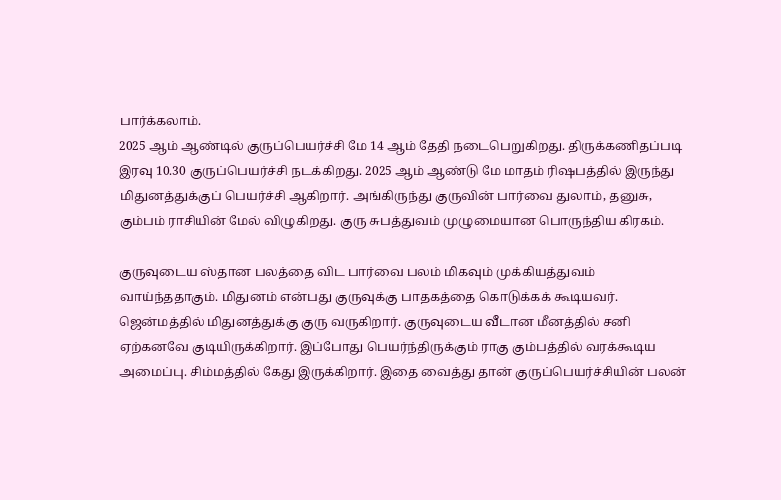பார்க்கலாம்.
2025 ஆம் ஆண்டில் குருப்பெயர்ச்சி மே 14 ஆம் தேதி நடைபெறுகிறது. திருக்கணிதப்படி இரவு 10.30 குருப்பெயர்ச்சி நடக்கிறது. 2025 ஆம் ஆண்டு மே மாதம் ரிஷபத்தில் இருந்து மிதுனத்துக்குப் பெயர்ச்சி ஆகிறார். அங்கிருந்து குருவின் பார்வை துலாம், தனுசு, கும்பம் ராசியின் மேல் விழுகிறது. குரு சுபத்துவம் முழுமையான பொருந்திய கிரகம்.

குருவுடைய ஸ்தான பலத்தை விட பார்வை பலம் மிகவும் முக்கியத்துவம் வாய்ந்ததாகும். மிதுனம் என்பது குருவுக்கு பாதகத்தை கொடுக்கக் கூடியவர். ஜென்மத்தில் மிதுனத்துக்கு குரு வருகிறார். குருவுடைய வீடான மீனத்தில் சனி ஏற்கனவே குடியிருக்கிறார். இப்போது பெயர்ந்திருக்கும் ராகு கும்பத்தில் வரக்கூடிய அமைப்பு. சிம்மத்தில் கேது இருக்கிறார். இதை வைத்து தான் குருப்பெயர்ச்சியின் பலன்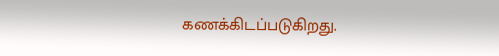கணக்கிடப்படுகிறது.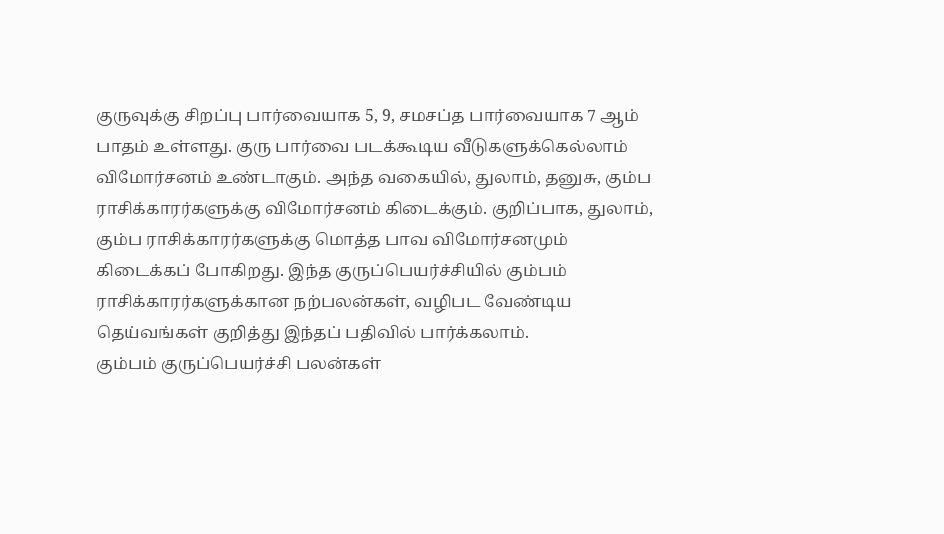குருவுக்கு சிறப்பு பார்வையாக 5, 9, சமசப்த பார்வையாக 7 ஆம் பாதம் உள்ளது. குரு பார்வை படக்கூடிய வீடுகளுக்கெல்லாம் விமோர்சனம் உண்டாகும். அந்த வகையில், துலாம், தனுசு, கும்ப ராசிக்காரர்களுக்கு விமோர்சனம் கிடைக்கும். குறிப்பாக, துலாம், கும்ப ராசிக்காரர்களுக்கு மொத்த பாவ விமோர்சனமும் கிடைக்கப் போகிறது. இந்த குருப்பெயர்ச்சியில் கும்பம் ராசிக்காரர்களுக்கான நற்பலன்கள், வழிபட வேண்டிய தெய்வங்கள் குறித்து இந்தப் பதிவில் பார்க்கலாம்.
கும்பம் குருப்பெயர்ச்சி பலன்கள்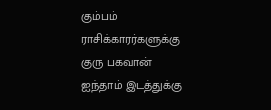கும்பம் ராசிக்காரர்களுக்கு குரு பகவான் ஐந்தாம் இடத்துக்கு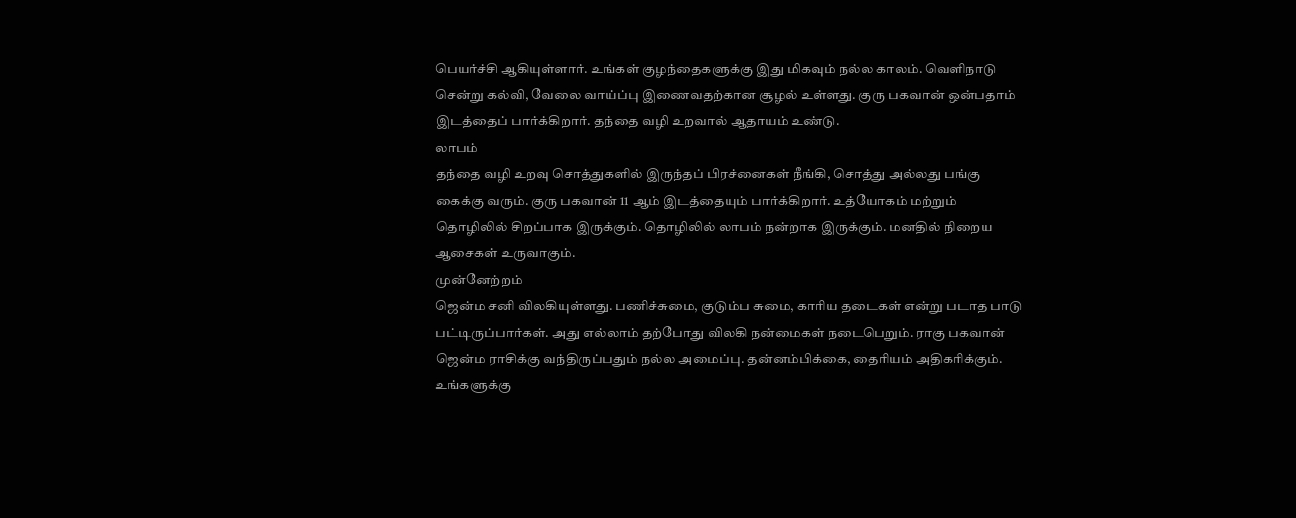பெயர்ச்சி ஆகியுள்ளார். உங்கள் குழந்தைகளுக்கு இது மிகவும் நல்ல காலம். வெளிநாடு சென்று கல்வி, வேலை வாய்ப்பு இணைவதற்கான சூழல் உள்ளது. குரு பகவான் ஒன்பதாம் இடத்தைப் பார்க்கிறார். தந்தை வழி உறவால் ஆதாயம் உண்டு.
லாபம்
தந்தை வழி உறவு சொத்துகளில் இருந்தப் பிரச்னைகள் நீங்கி, சொத்து அல்லது பங்கு கைக்கு வரும். குரு பகவான் 11 ஆம் இடத்தையும் பார்க்கிறார். உத்யோகம் மற்றும் தொழிலில் சிறப்பாக இருக்கும். தொழிலில் லாபம் நன்றாக இருக்கும். மனதில் நிறைய ஆசைகள் உருவாகும்.
முன்னேற்றம்
ஜென்ம சனி விலகியுள்ளது. பணிச்சுமை, குடும்ப சுமை, காரிய தடைகள் என்று படாத பாடு பட்டிருப்பார்கள். அது எல்லாம் தற்போது விலகி நன்மைகள் நடைபெறும். ராகு பகவான் ஜென்ம ராசிக்கு வந்திருப்பதும் நல்ல அமைப்பு. தன்னம்பிக்கை, தைரியம் அதிகரிக்கும். உங்களுக்கு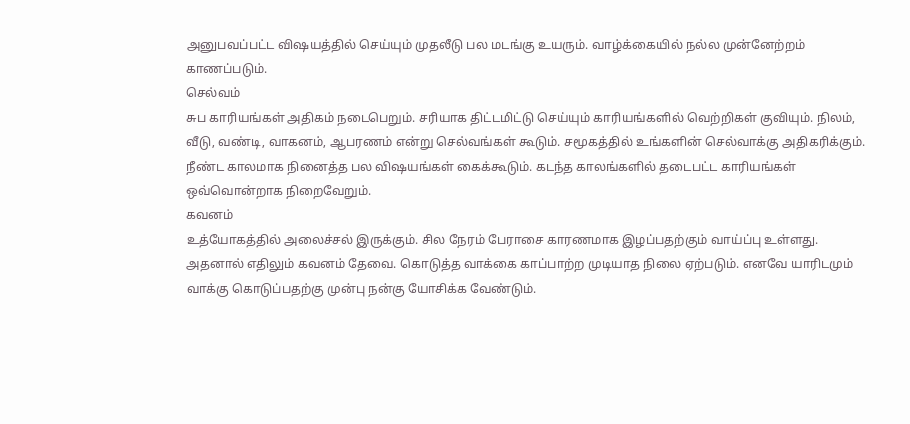அனுபவப்பட்ட விஷயத்தில் செய்யும் முதலீடு பல மடங்கு உயரும். வாழ்க்கையில் நல்ல முன்னேற்றம் காணப்படும்.
செல்வம்
சுப காரியங்கள் அதிகம் நடைபெறும். சரியாக திட்டமிட்டு செய்யும் காரியங்களில் வெற்றிகள் குவியும். நிலம், வீடு, வண்டி, வாகனம், ஆபரணம் என்று செல்வங்கள் கூடும். சமூகத்தில் உங்களின் செல்வாக்கு அதிகரிக்கும். நீண்ட காலமாக நினைத்த பல விஷயங்கள் கைக்கூடும். கடந்த காலங்களில் தடைபட்ட காரியங்கள் ஒவ்வொன்றாக நிறைவேறும்.
கவனம்
உத்யோகத்தில் அலைச்சல் இருக்கும். சில நேரம் பேராசை காரணமாக இழப்பதற்கும் வாய்ப்பு உள்ளது. அதனால் எதிலும் கவனம் தேவை. கொடுத்த வாக்கை காப்பாற்ற முடியாத நிலை ஏற்படும். எனவே யாரிடமும் வாக்கு கொடுப்பதற்கு முன்பு நன்கு யோசிக்க வேண்டும்.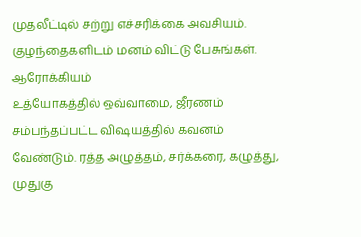முதலீட்டில் சற்று எச்சரிக்கை அவசியம். குழந்தைகளிடம் மனம் விட்டு பேசுங்கள்.
ஆரோக்கியம்
உத்யோகத்தில் ஒவ்வாமை, ஜீரணம் சம்பந்தப்பட்ட விஷயத்தில் கவனம் வேண்டும். ரத்த அழுத்தம், சர்க்கரை, கழுத்து, முதுகு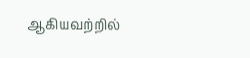ஆகியவற்றில்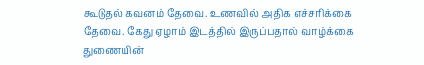கூடுதல் கவனம் தேவை. உணவில் அதிக எச்சரிக்கை தேவை. கேது ஏழாம் இடத்தில் இருப்பதால் வாழ்க்கை துணையின்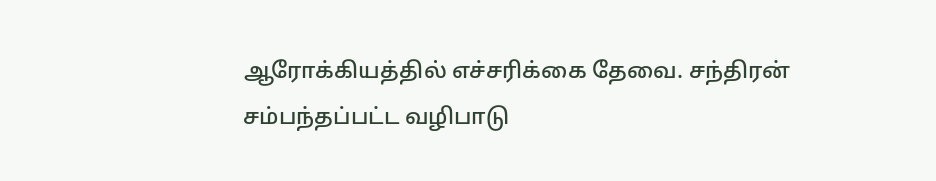ஆரோக்கியத்தில் எச்சரிக்கை தேவை. சந்திரன் சம்பந்தப்பட்ட வழிபாடு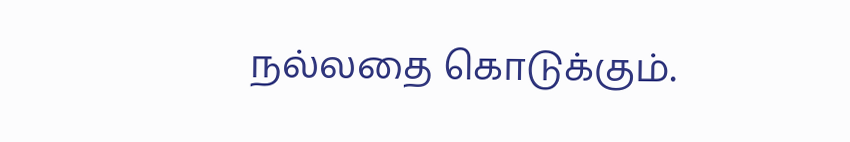நல்லதை கொடுக்கும்.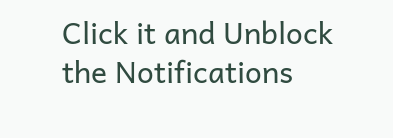Click it and Unblock the Notifications